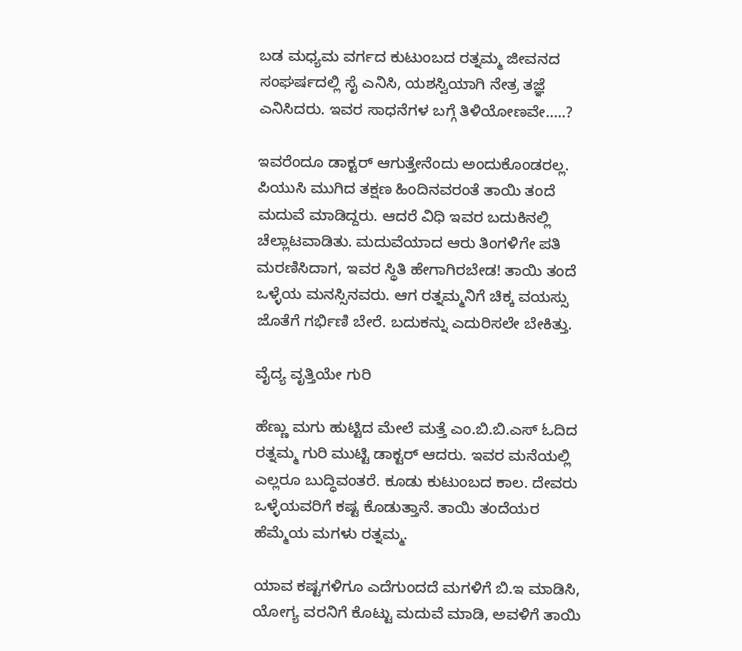ಬಡ ಮಧ್ಯಮ ವರ್ಗದ ಕುಟುಂಬದ ರತ್ನಮ್ಮ ಜೀವನದ ಸಂಘರ್ಷದಲ್ಲಿ ಸೈ ಎನಿಸಿ, ಯಶಸ್ವಿಯಾಗಿ ನೇತ್ರ ತಜ್ಞೆ ಎನಿಸಿದರು. ಇವರ ಸಾಧನೆಗಳ ಬಗ್ಗೆ ತಿಳಿಯೋಣವೇ…..?

ಇವರೆಂದೂ ಡಾಕ್ಟರ್‌ ಆಗುತ್ತೇನೆಂದು ಅಂದುಕೊಂಡರಲ್ಲ. ಪಿಯುಸಿ ಮುಗಿದ ತಕ್ಷಣ ಹಿಂದಿನವರಂತೆ ತಾಯಿ ತಂದೆ ಮದುವೆ ಮಾಡಿದ್ದರು. ಆದರೆ ವಿಧಿ ಇವರ ಬದುಕಿನಲ್ಲಿ ಚೆಲ್ಲಾಟವಾಡಿತು. ಮದುವೆಯಾದ ಆರು ತಿಂಗಳಿಗೇ ಪತಿ ಮರಣಿಸಿದಾಗ, ಇವರ ಸ್ಥಿತಿ ಹೇಗಾಗಿರಬೇಡ! ತಾಯಿ ತಂದೆ ಒಳ್ಳೆಯ ಮನಸ್ಸಿನವರು. ಆಗ ರತ್ನಮ್ಮನಿಗೆ ಚಿಕ್ಕ ವಯಸ್ಸು ಜೊತೆಗೆ ಗರ್ಭಿಣಿ ಬೇರೆ. ಬದುಕನ್ನು ಎದುರಿಸಲೇ ಬೇಕಿತ್ತು.

ವೈದ್ಯ ವೃತ್ತಿಯೇ ಗುರಿ

ಹೆಣ್ಣು ಮಗು ಹುಟ್ಟಿದ ಮೇಲೆ ಮತ್ತೆ ಎಂ.ಬಿ.ಬಿ.ಎಸ್‌ ಓದಿದ ರತ್ನಮ್ಮ ಗುರಿ ಮುಟ್ಟಿ ಡಾಕ್ಟರ್‌ ಆದರು. ಇವರ ಮನೆಯಲ್ಲಿ ಎಲ್ಲರೂ ಬುದ್ಧಿವಂತರೆ. ಕೂಡು ಕುಟುಂಬದ ಕಾಲ. ದೇವರು ಒಳ್ಳೆಯವರಿಗೆ ಕಷ್ಟ ಕೊಡುತ್ತಾನೆ. ತಾಯಿ ತಂದೆಯರ ಹೆಮ್ಮೆಯ ಮಗಳು ರತ್ನಮ್ಮ.

ಯಾವ ಕಷ್ಟಗಳಿಗೂ ಎದೆಗುಂದದೆ ಮಗಳಿಗೆ ಬಿ.ಇ ಮಾಡಿಸಿ, ಯೋಗ್ಯ ವರನಿಗೆ ಕೊಟ್ಟು ಮದುವೆ ಮಾಡಿ, ಅವಳಿಗೆ ತಾಯಿ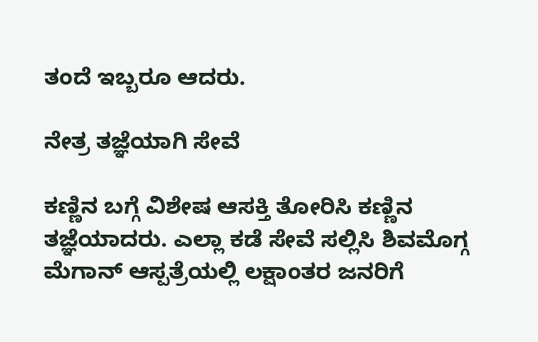ತಂದೆ ಇಬ್ಬರೂ ಆದರು.

ನೇತ್ರ ತಜ್ಞೆಯಾಗಿ ಸೇವೆ

ಕಣ್ಣಿನ ಬಗ್ಗೆ ವಿಶೇಷ ಆಸಕ್ತಿ ತೋರಿಸಿ ಕಣ್ಣಿನ ತಜ್ಞೆಯಾದರು. ಎಲ್ಲಾ ಕಡೆ ಸೇವೆ ಸಲ್ಲಿಸಿ ಶಿವಮೊಗ್ಗ ಮೆಗಾನ್‌ ಆಸ್ಪತ್ರೆಯಲ್ಲಿ ಲಕ್ಷಾಂತರ ಜನರಿಗೆ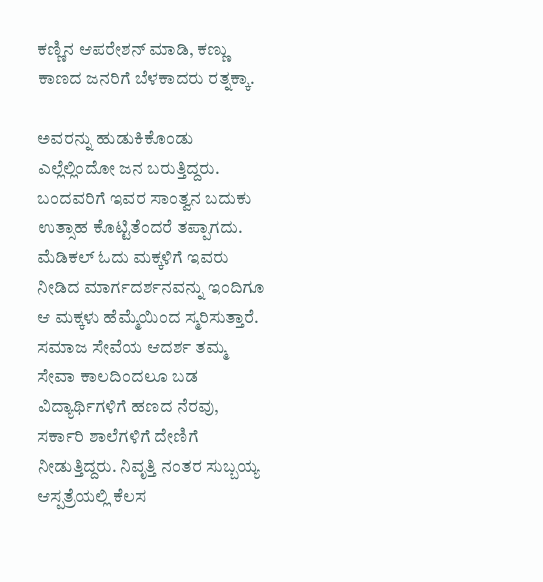ಕಣ್ಣಿನ ಆಪರೇಶನ್‌ ಮಾಡಿ, ಕಣ್ಣು ಕಾಣದ ಜನರಿಗೆ ಬೆಳಕಾದರು ರತ್ನಕ್ಕಾ.

ಅವರನ್ನು ಹುಡುಕಿಕೊಂಡು ಎಲ್ಲೆಲ್ಲಿಂದೋ ಜನ ಬರುತ್ತಿದ್ದರು. ಬಂದವರಿಗೆ ಇವರ ಸಾಂತ್ವನ ಬದುಕು ಉತ್ಸಾಹ ಕೊಟ್ಟಿತೆಂದರೆ ತಪ್ಪಾಗದು. ಮೆಡಿಕಲ್ ಓದು ಮಕ್ಕಳಿಗೆ ಇವರು ನೀಡಿದ ಮಾರ್ಗದರ್ಶನವನ್ನು ಇಂದಿಗೂ ಆ ಮಕ್ಕಳು ಹೆಮ್ಮೆಯಿಂದ ಸ್ಮರಿಸುತ್ತಾರೆ. ಸಮಾಜ ಸೇವೆಯ ಆದರ್ಶ ತಮ್ಮ ಸೇವಾ ಕಾಲದಿಂದಲೂ ಬಡ ವಿದ್ಯಾರ್ಥಿಗಳಿಗೆ ಹಣದ ನೆರವು, ಸರ್ಕಾರಿ ಶಾಲೆಗಳಿಗೆ ದೇಣಿಗೆ ನೀಡುತ್ತಿದ್ದರು. ನಿವೃತ್ತಿ ನಂತರ ಸುಬ್ಬಯ್ಯ ಆಸ್ಪತ್ರೆಯಲ್ಲಿ ಕೆಲಸ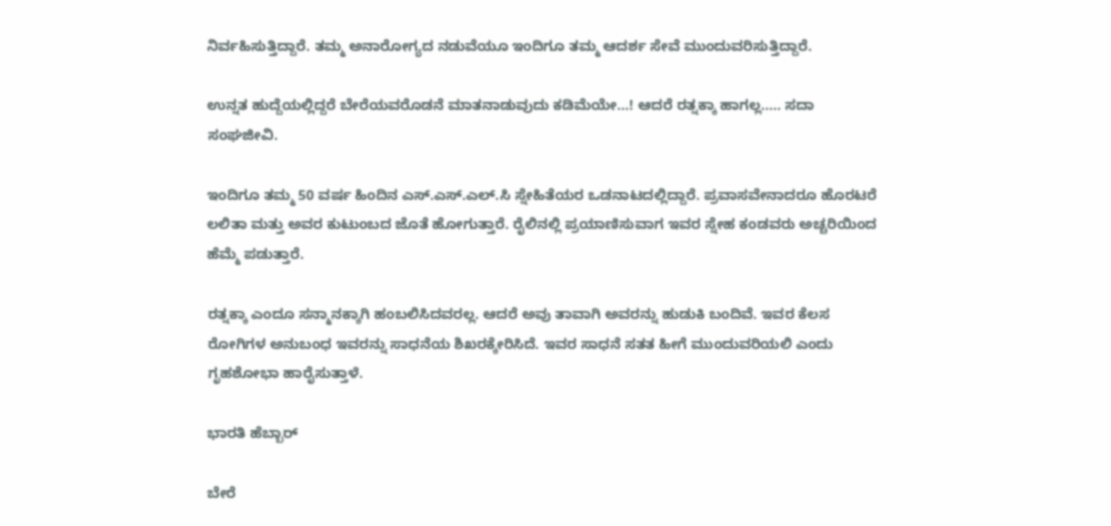ನಿರ್ವಹಿಸುತ್ತಿದ್ದಾರೆ. ತಮ್ಮ ಅನಾರೋಗ್ಯದ ನಡುವೆಯೂ ಇಂದಿಗೂ ತಮ್ಮ ಆದರ್ಶ ಸೇವೆ ಮುಂದುವರಿಸುತ್ತಿದ್ದಾರೆ.

ಉನ್ನತ ಹುದ್ದೆಯಲ್ಲಿದ್ದರೆ ಬೇರೆಯವರೊಡನೆ ಮಾತನಾಡುವುದು ಕಡಿಮೆಯೇ…! ಆದರೆ ರತ್ನಕ್ಕಾ ಹಾಗಲ್ಲ….. ಸದಾ ಸಂಘಜೀವಿ.

ಇಂದಿಗೂ ತಮ್ಮ 50 ವರ್ಷ ಹಿಂದಿನ ಎಸ್‌.ಎಸ್‌.ಎಲ್.ಸಿ ಸ್ನೇಹಿತೆಯರ ಒಡನಾಟದಲ್ಲಿದ್ದಾರೆ. ಪ್ರವಾಸವೇನಾದರೂ ಹೊರಟರೆ ಲಲಿತಾ ಮತ್ತು ಅವರ ಕುಟುಂಬದ ಜೊತೆ ಹೋಗುತ್ತಾರೆ. ರೈಲಿನಲ್ಲಿ ಪ್ರಯಾಣಿಸುವಾಗ ಇವರ ಸ್ನೇಹ ಕಂಡವರು ಅಚ್ಚರಿಯಿಂದ ಹೆಮ್ಮೆ ಪಡುತ್ತಾರೆ.

ರತ್ನಕ್ಕಾ ಎಂದೂ ಸನ್ಮಾನಕ್ಕಾಗಿ ಹಂಬಲಿಸಿದವರಲ್ಲ. ಆದರೆ ಅವು ತಾವಾಗಿ ಅವರನ್ನು ಹುಡುಕಿ ಬಂದಿವೆ. ಇವರ ಕೆಲಸ ರೋಗಿಗಳ ಅನುಬಂಧ ಇವರನ್ನು ಸಾಧನೆಯ ಶಿಖರಕ್ಕೇರಿಸಿದೆ. ಇವರ ಸಾಧನೆ ಸತತ ಹೀಗೆ ಮುಂದುವರಿಯಲಿ ಎಂದು ಗೃಹಶೋಭಾ ಹಾರೈಸುತ್ತಾಳೆ.

ಭಾರತಿ ಹೆಬ್ಬಾರ್

ಬೇರೆ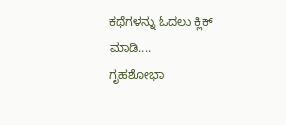ಕಥೆಗಳನ್ನು ಓದಲು ಕ್ಲಿಕ್ ಮಾಡಿ....
ಗೃಹಶೋಭಾ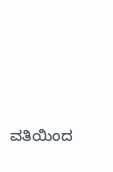ವತಿಯಿಂದ